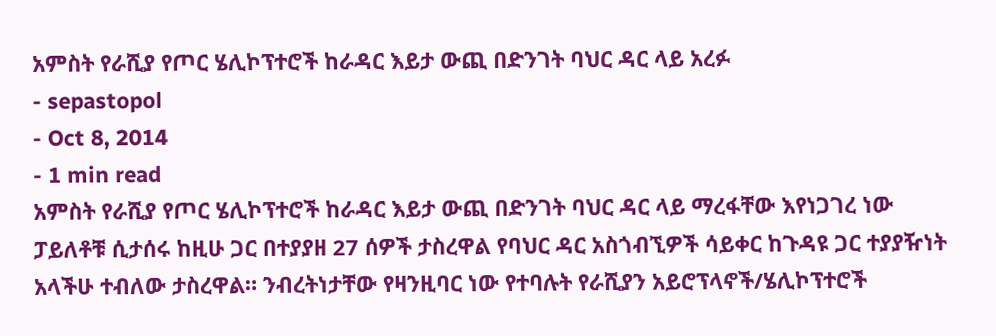አምስት የራሺያ የጦር ሄሊኮፕተሮች ከራዳር እይታ ውጪ በድንገት ባህር ዳር ላይ አረፉ
- sepastopol
- Oct 8, 2014
- 1 min read
አምስት የራሺያ የጦር ሄሊኮፕተሮች ከራዳር እይታ ውጪ በድንገት ባህር ዳር ላይ ማረፋቸው እየነጋገረ ነው ፓይለቶቹ ሲታሰሩ ከዚሁ ጋር በተያያዘ 27 ሰዎች ታስረዋል የባህር ዳር አስጎብኚዎች ሳይቀር ከጉዳዩ ጋር ተያያዥነት አላችሁ ተብለው ታስረዋል። ንብረትነታቸው የዛንዚባር ነው የተባሉት የራሺያን አይሮፕላኖች/ሄሊኮፕተሮች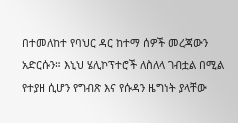በተመለከተ የባህር ዳር ከተማ ሰዎች መረጃውን አድርሱን። እኒህ ሄሊኮፕተሮች ለስለላ ገብቷል በሚል የተያዘ ሲሆን የግብጽ እና የሱዳን ዜግነት ያላቸው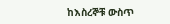ከእስረኞቹ ውስጥ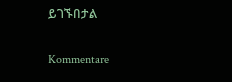ይገኙበታል

Kommentare